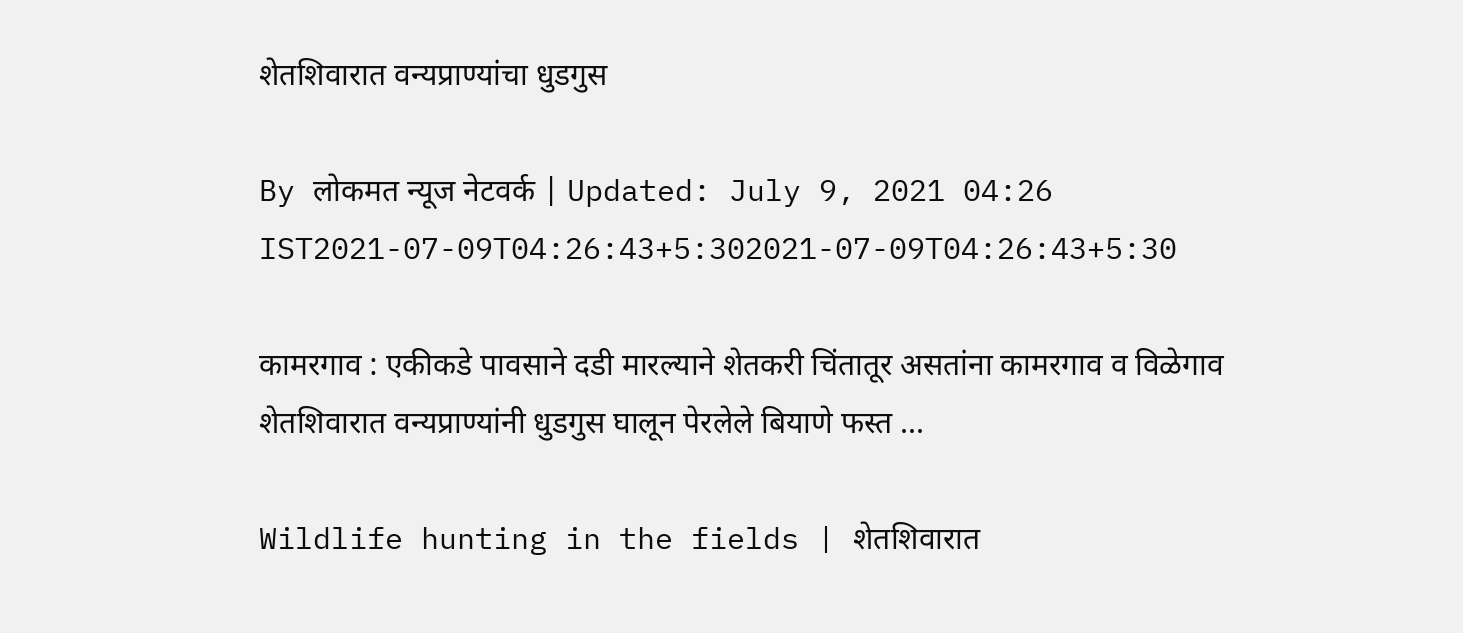शेतशिवारात वन्यप्राण्यांचा धुडगुस

By लोकमत न्यूज नेटवर्क | Updated: July 9, 2021 04:26 IST2021-07-09T04:26:43+5:302021-07-09T04:26:43+5:30

कामरगाव : एकीकडे पावसाने दडी मारल्याने शेतकरी चिंतातूर असतांना कामरगाव व विळेगाव शेतशिवारात वन्यप्राण्यांनी धुडगुस घालून पेरलेले बियाणे फस्त ...

Wildlife hunting in the fields | शेतशिवारात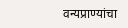वन्यप्राण्यांचा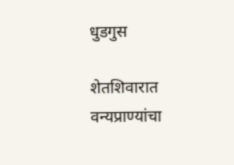धुडगुस

शेतशिवारात वन्यप्राण्यांचा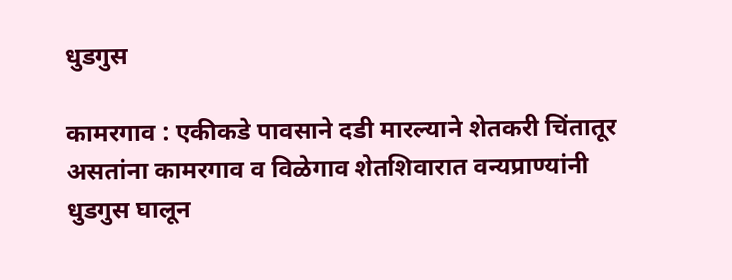धुडगुस

कामरगाव : एकीकडे पावसाने दडी मारल्याने शेतकरी चिंतातूर असतांना कामरगाव व विळेगाव शेतशिवारात वन्यप्राण्यांनी धुडगुस घालून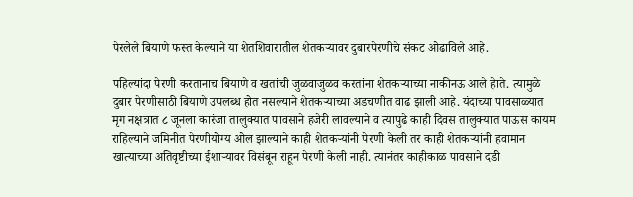पेरलेले बियाणे फस्त केल्याने या शेतशिवारातील शेतकऱ्यावर दुबारपेरणीचे संकट ओढाविले आहे.

पहिल्यांदा पेरणी करतानाच बियाणे व खतांची जुळवाजुळव करतांना शेतकऱ्याच्या नाकीनऊ आले हेाते. त्यामुळे दुबार पेरणीसाठी बियाणे उपलब्ध होत नसल्याने शेतकऱ्याच्या अडचणीत वाढ झाली आहे. यंदाच्या पावसाळ्यात मृग नक्षत्रात ८ जूनला कारंजा तालुक्यात पावसाने हजेरी लावल्याने व त्यापुढे काही दिवस तालुक्यात पाऊस कायम राहिल्याने जमिनीत पेरणीयोग्य ओल झाल्याने काही शेतकऱ्यांनी पेरणी केली तर काही शेतकऱ्यांनी हवामान खात्याच्या अतिवृष्टीच्या ईशाऱ्यावर विसंबून राहून पेरणी केली नाही. त्यानंतर काहीकाळ पावसाने दडी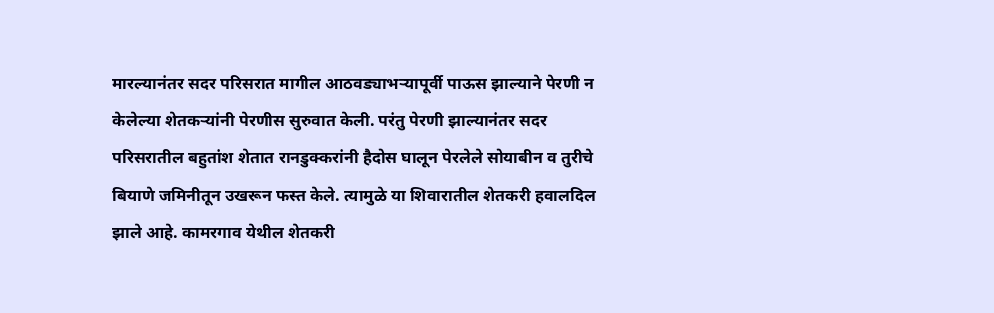मारल्यानंतर सदर परिसरात मागील आठवड्याभऱ्यापूर्वी पाऊस झाल्याने पेरणी न केलेल्या शेतकऱ्यांनी पेरणीस सुरुवात केली. परंतु पेरणी झाल्यानंतर सदर परिसरातील बहुतांश शेतात रानडुक्करांनी हैदोस घालून पेरलेले सोयाबीन व तुरीचे बियाणे जमिनीतून उखरून फस्त केले. त्यामुळे या शिवारातील शेतकरी हवालदिल झाले आहे. कामरगाव येथील शेतकरी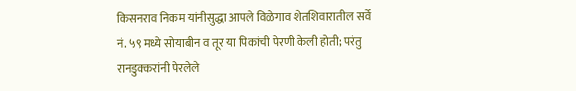किसनराव निकम यांनीसुद्धा आपले विळेगाव शेतशिवारातील सर्वे नं. ५९ मध्ये सोयाबीन व तूर या पिकांची पेरणी केली होती; परंतु रानडुक्करांनी पेरलेले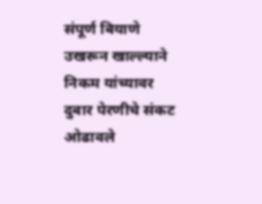संपूर्ण बियाणे उखरून खाल्ल्याने निकम यांच्यावर दुबार पेरणीचे संकट ओढावले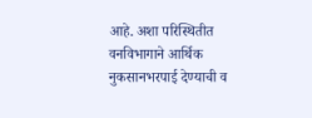आहे. अशा परिस्थितीत वनविभागाने आर्थिक नुकसानभरपाई देण्याची व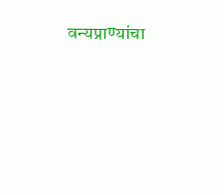वन्यप्राण्यांचा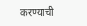करण्याची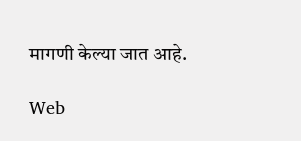मागणी केल्या जात आहे.

Web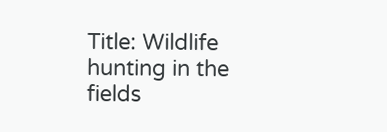Title: Wildlife hunting in the fields